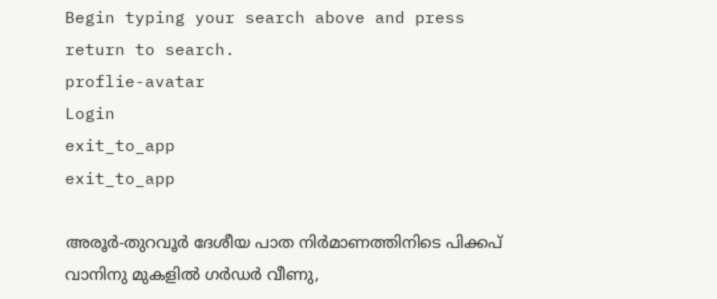Begin typing your search above and press return to search.
proflie-avatar
Login
exit_to_app
exit_to_app

അരൂർ-തുറവൂർ ദേശീയ പാത നിർമാണത്തിനിടെ പിക്കപ് വാനിനു മുകളിൽ ഗർഡർ വീണു,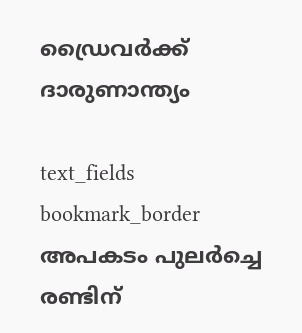ഡ്രൈവർക്ക് ദാരുണാന്ത്യം

text_fields
bookmark_border
അപകടം പുലർച്ചെ രണ്ടിന്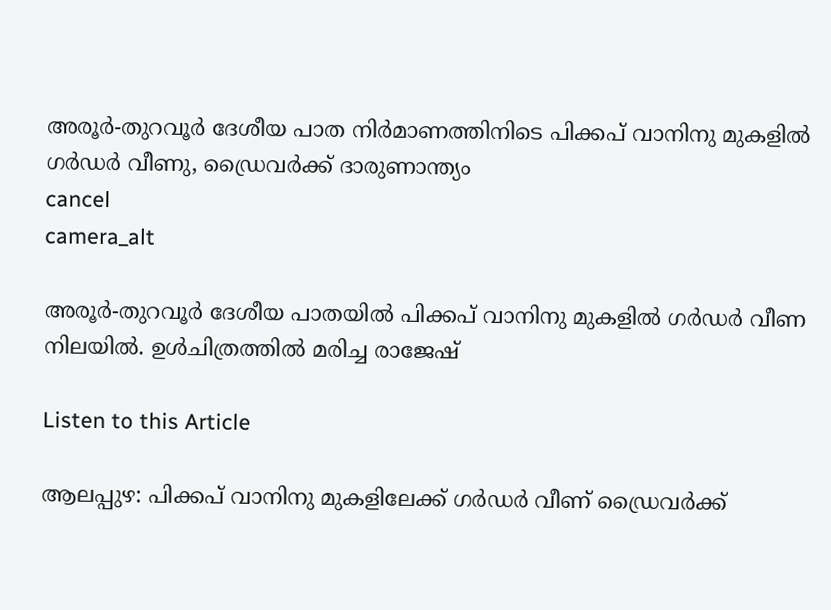അരൂർ-തുറവൂർ ദേശീയ പാത നിർമാണത്തിനിടെ പിക്കപ് വാനിനു മുകളിൽ ഗർഡർ വീണു, ഡ്രൈവർക്ക് ദാരുണാന്ത്യം
cancel
camera_alt

അരൂർ-തുറവൂർ ദേശീയ പാതയിൽ പിക്കപ് വാനിനു മുകളിൽ ഗർഡർ വീണ നിലയിൽ. ഉൾചിത്രത്തിൽ മരിച്ച രാജേഷ്

Listen to this Article

ആലപ്പുഴ: പിക്കപ് വാനിനു മുകളിലേക്ക് ഗർഡർ വീണ് ഡ്രൈവർക്ക്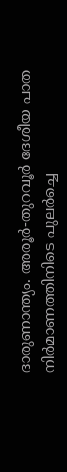ദാരുണാന്ത്യം. അരൂർ-തുറവൂർ ദേശീയ പാത നിർമാണത്തിനിടെ പുലർച്ചെ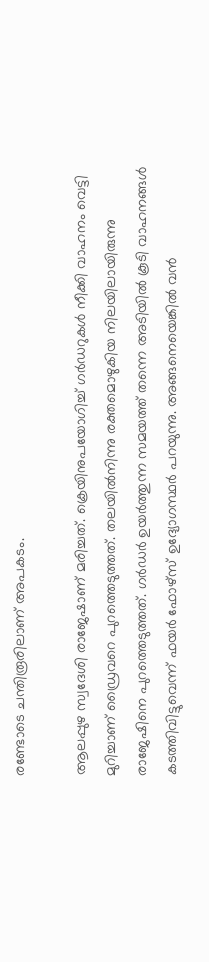രണ്ടോടെ ചന്തിരൂരിലാണ് അപകടം.

ആലപ്പുഴ സ്വദേശി രാജേഷാണ് മരിച്ചത്. ക്രെയിനുപയോഗിച്ച് ഗർഡറുകൾ നീക്കി വാഹനം വെട്ടി മുറിച്ചാണ് ഡ്രൈവറെ പുറത്തെടുത്തത്. തലയില്‍നിന്നു രക്തമൊഴുകിയ നിലയിലായിരുന്നു രാജേഷിനെ പുറത്തെടുത്തത്. ഗര്‍ഡര്‍ ഉയര്‍ത്തുന്ന സമയത്ത് തന്നെ അടിയില്‍ കൂടി വാഹനങ്ങള്‍ കടത്തിവിട്ടുവെന്ന് ഫയര്‍ ഫോഴ്സ് ഉദ്യോഗസ്ഥര്‍ പറയുന്നു. അങ്ങനെയെങ്കില്‍ വന്‍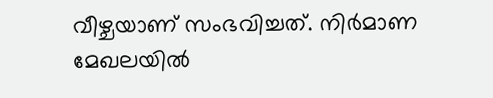വീഴ്ചയാണ് സംഭവിച്ചത്. നിര്‍മാണ മേഖലയില്‍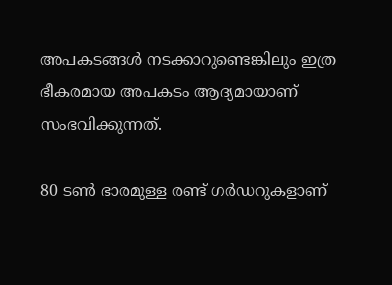അപകടങ്ങള്‍ നടക്കാറുണ്ടെങ്കിലും ഇത്ര ഭീകരമായ അപകടം ആദ്യമായാണ് സംഭവിക്കുന്നത്.

80 ടണ്‍ ഭാരമുള്ള രണ്ട് ഗര്‍ഡറുകളാണ്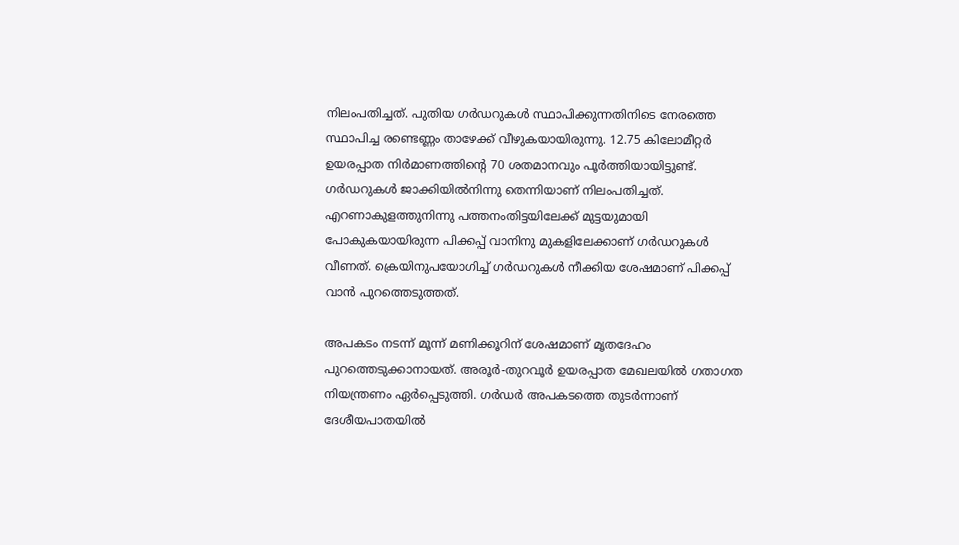നിലംപതിച്ചത്. പുതിയ ഗര്‍ഡറുകള്‍ സ്ഥാപിക്കുന്നതിനിടെ നേരത്തെ സ്ഥാപിച്ച രണ്ടെണ്ണം താഴേക്ക് വീഴുകയായിരുന്നു. 12.75 കിലോമീറ്റര്‍ ഉയരപ്പാത നിര്‍മാണത്തിന്റെ 70 ശതമാനവും പൂര്‍ത്തിയായിട്ടുണ്ട്. ഗര്‍ഡറുകള്‍ ജാക്കിയില്‍നിന്നു തെന്നിയാണ് നിലംപതിച്ചത്. എറണാകുളത്തുനിന്നു പത്തനംതിട്ടയിലേക്ക് മുട്ടയുമായി പോകുകയായിരുന്ന പിക്കപ്പ് വാനിനു മുകളിലേക്കാണ് ഗര്‍ഡറുകള്‍ വീണത്. ക്രെയിനുപയോഗിച്ച് ഗര്‍ഡറുകള്‍ നീക്കിയ ശേഷമാണ് പിക്കപ്പ് വാന്‍ പുറത്തെടുത്തത്.

അപകടം നടന്ന് മൂന്ന് മണിക്കൂറിന് ശേഷമാണ് മൃതദേഹം പുറത്തെടുക്കാനായത്. അരൂർ-തുറവൂർ ഉയരപ്പാത മേഖലയിൽ ഗതാഗത നിയന്ത്രണം ഏർപ്പെടുത്തി. ഗർഡർ അപകടത്തെ തുടർന്നാണ് ദേശീയപാതയിൽ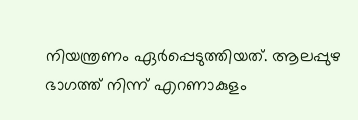നിയന്ത്രണം ഏർപ്പെടുത്തിയത്. ആലപ്പുഴ ഭാഗത്ത് നിന്ന് എറണാകുളം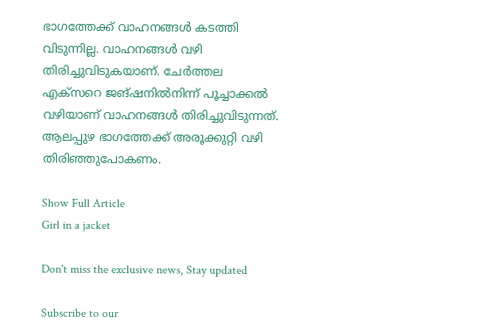ഭാഗത്തേക്ക്‌ വാഹനങ്ങൾ കടത്തി വിടുന്നില്ല. വാഹനങ്ങൾ വഴി തിരിച്ചുവിടുകയാണ്. ചേർത്തല എക്സറെ ജങ്ഷനിൽനിന്ന് പൂച്ചാക്കൽ വഴിയാണ് വാഹനങ്ങൾ തിരിച്ചുവിടുന്നത്. ആലപ്പുഴ ഭാഗത്തേക്ക് അരൂക്കുറ്റി വഴി തിരിഞ്ഞുപോകണം.

Show Full Article
Girl in a jacket

Don't miss the exclusive news, Stay updated

Subscribe to our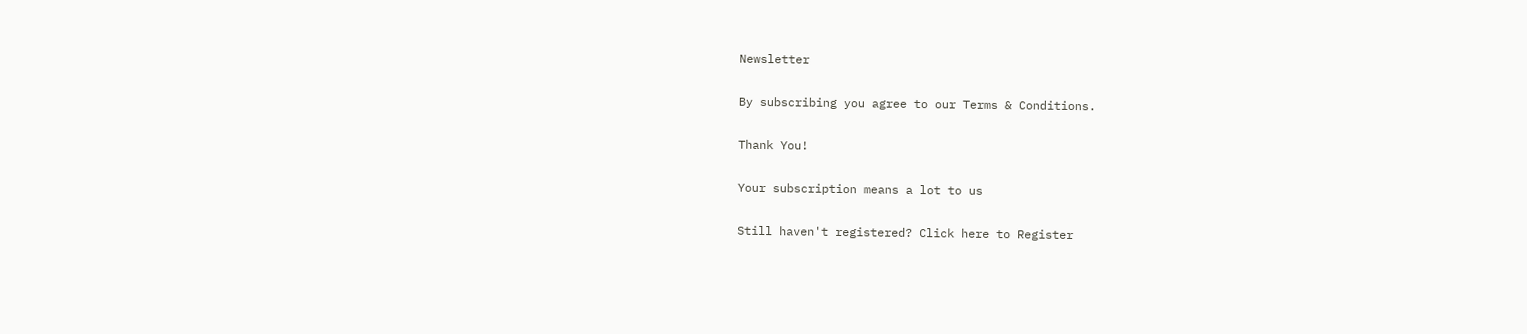Newsletter

By subscribing you agree to our Terms & Conditions.

Thank You!

Your subscription means a lot to us

Still haven't registered? Click here to Register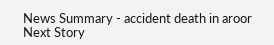News Summary - accident death in aroor
Next Story